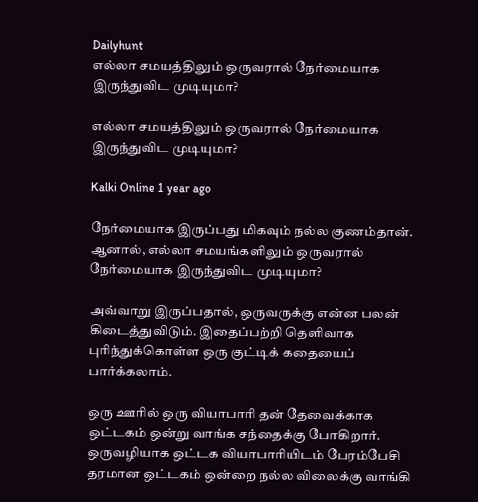Dailyhunt
எல்லா சமயத்திலும் ஒருவரால் நேர்மையாக இருந்துவிட முடியுமா?

எல்லா சமயத்திலும் ஒருவரால் நேர்மையாக இருந்துவிட முடியுமா?

Kalki Online 1 year ago

நேர்மையாக இருப்பது மிகவும் நல்ல குணம்தான். ஆனால், எல்லா சமயங்களிலும் ஒருவரால் நேர்மையாக இருந்துவிட முடியுமா?

அவ்வாறு இருப்பதால், ஒருவருக்கு என்ன பலன் கிடைத்துவிடும். இதைப்பற்றி தெளிவாக புரிந்துக்கொள்ள ஒரு குட்டிக் கதையைப் பார்க்கலாம்.

ஒரு ஊரில் ஒரு வியாபாரி தன் தேவைக்காக ஒட்டகம் ஒன்று வாங்க சந்தைக்கு போகிறார். ஒருவழியாக ஒட்டக வியாபாரியிடம் பேரம்பேசி தரமான ஒட்டகம் ஒன்றை நல்ல விலைக்கு வாங்கி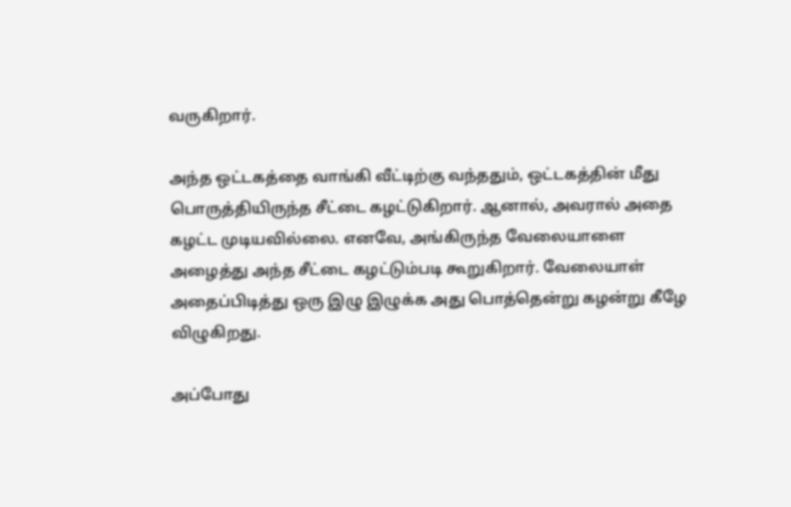வருகிறார்.

அந்த ஒட்டகத்தை வாங்கி வீட்டிற்கு வந்ததும், ஒட்டகத்தின் மீது பொருத்தியிருந்த சீட்டை கழட்டுகிறார். ஆனால், அவரால் அதை கழட்ட முடியவில்லை. எனவே, அங்கிருந்த வேலையாளை அழைத்து அந்த சீட்டை கழட்டும்படி கூறுகிறார். வேலையாள் அதைப்பிடித்து ஒரு இழு இழுக்க அது பொத்தென்று கழன்று கீழே விழுகிறது.

அப்போது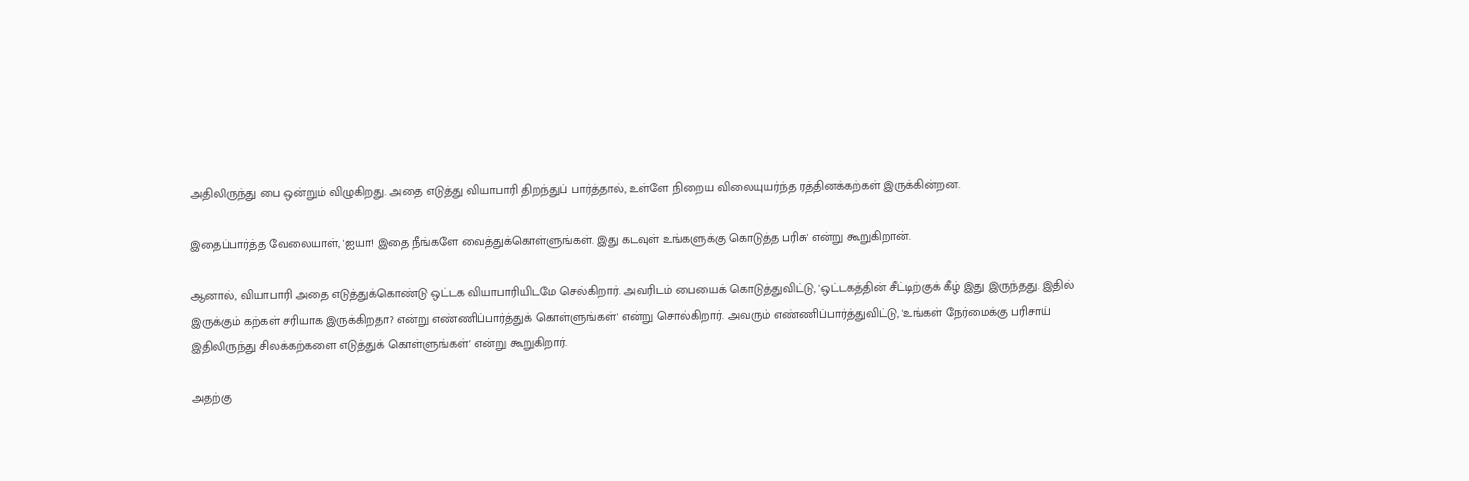அதிலிருந்து பை ஒன்றும் விழுகிறது. அதை எடுத்து வியாபாரி திறந்துப் பார்த்தால், உள்ளே நிறைய விலையுயர்ந்த ரத்தினக்கற்கள் இருக்கின்றன.

இதைப்பார்த்த வேலையாள், 'ஐயா! இதை நீங்களே வைத்துக்கொள்ளுங்கள். இது கடவுள் உங்களுக்கு கொடுத்த பரிசு' என்று கூறுகிறான்.

ஆனால், வியாபாரி அதை எடுத்துக்கொண்டு ஒட்டக வியாபாரியிடமே செல்கிறார். அவரிடம் பையைக் கொடுத்துவிட்டு, 'ஒட்டகத்தின் சீட்டிற்குக் கீழ் இது இருந்தது. இதில் இருக்கும் கற்கள் சரியாக இருக்கிறதா? என்று எண்ணிப்பார்த்துக் கொள்ளுங்கள்' என்று சொல்கிறார். அவரும் எண்ணிப்பார்த்துவிட்டு, 'உங்கள் நேர்மைக்கு பரிசாய் இதிலிருந்து சிலக்கற்களை எடுத்துக் கொள்ளுங்கள்' என்று கூறுகிறார்.

அதற்கு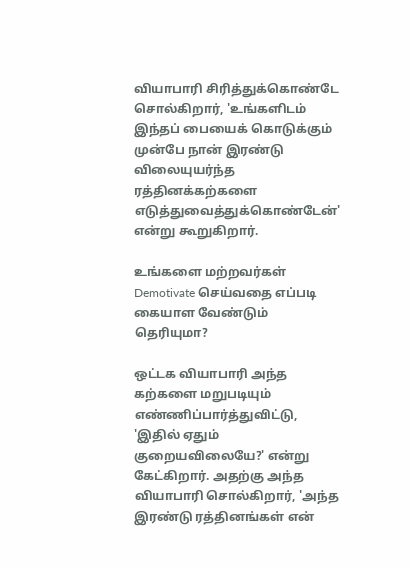வியாபாரி சிரித்துக்கொண்டே சொல்கிறார், 'உங்களிடம் இந்தப் பையைக் கொடுக்கும் முன்பே நான் இரண்டு விலையுயர்ந்த ரத்தினக்கற்களை எடுத்துவைத்துக்கொண்டேன்' என்று கூறுகிறார்.

உங்களை மற்றவர்கள் Demotivate செய்வதை எப்படி கையாள வேண்டும் தெரியுமா?

ஒட்டக வியாபாரி அந்த கற்களை மறுபடியும் எண்ணிப்பார்த்துவிட்டு, 'இதில் ஏதும் குறையவிலையே?' என்று கேட்கிறார். அதற்கு அந்த வியாபாரி சொல்கிறார், 'அந்த இரண்டு ரத்தினங்கள் என்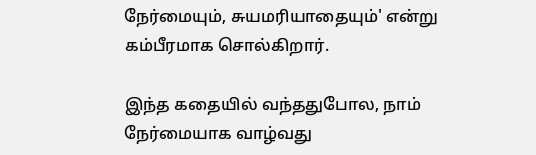நேர்மையும், சுயமரியாதையும்' என்று கம்பீரமாக சொல்கிறார்.

இந்த கதையில் வந்ததுபோல, நாம் நேர்மையாக வாழ்வது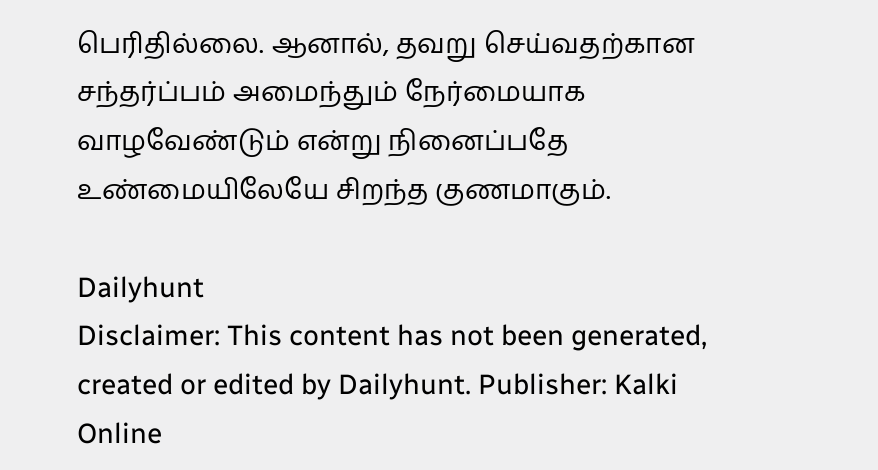பெரிதில்லை. ஆனால், தவறு செய்வதற்கான சந்தர்ப்பம் அமைந்தும் நேர்மையாக வாழவேண்டும் என்று நினைப்பதே உண்மையிலேயே சிறந்த குணமாகும்.

Dailyhunt
Disclaimer: This content has not been generated, created or edited by Dailyhunt. Publisher: Kalki Online